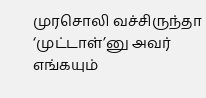முரசொலி வச்சிருந்தா ‘முட்டாள்’னு அவர் எங்கயும்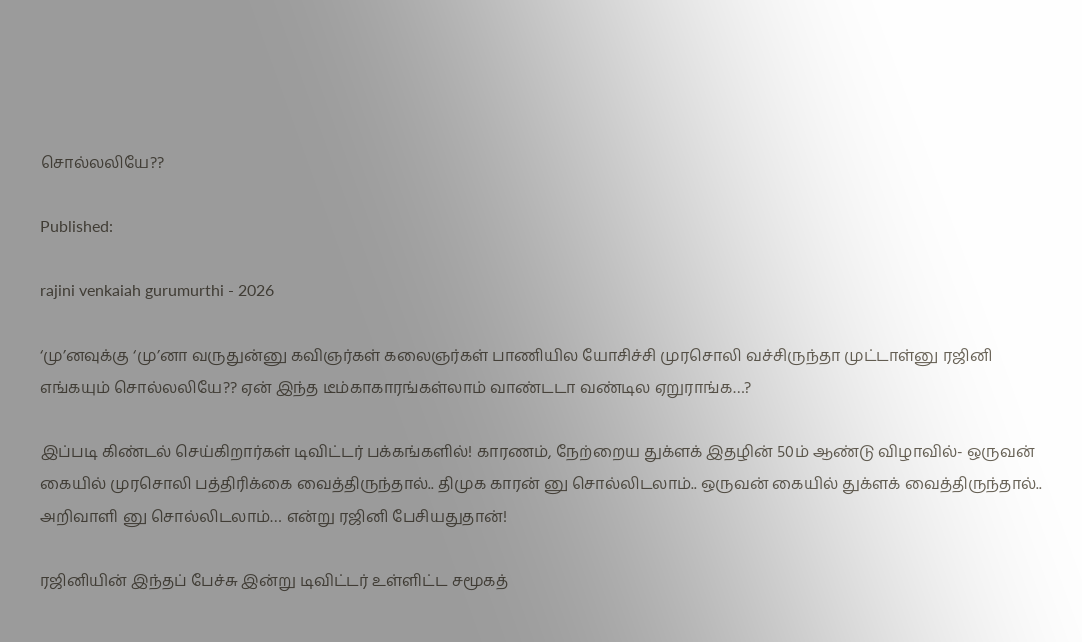சொல்லலியே??

Published:

rajini venkaiah gurumurthi - 2026

‘மு’னவுக்கு ‘மு’னா வருதுன்னு கவிஞர்கள் கலைஞர்கள் பாணியில யோசிச்சி முரசொலி வச்சிருந்தா முட்டாள்னு ரஜினி எங்கயும் சொல்லலியே?? ஏன் இந்த டீம்காகாரங்கள்லாம் வாண்டடா வண்டில ஏறுராங்க…?

இப்படி கிண்டல் செய்கிறார்கள் டிவிட்டர் பக்கங்களில்! காரணம், நேற்றைய துக்ளக் இதழின் 50ம் ஆண்டு விழாவில்- ஒருவன் கையில் முரசொலி பத்திரிக்கை வைத்திருந்தால்.. திமுக காரன் னு சொல்லிடலாம்.. ஒருவன் கையில் துக்ளக் வைத்திருந்தால்.. அறிவாளி னு சொல்லிடலாம்… என்று ரஜினி பேசியதுதான்!

ரஜினியின் இந்தப் பேச்சு இன்று டிவிட்டர் உள்ளிட்ட சமூகத்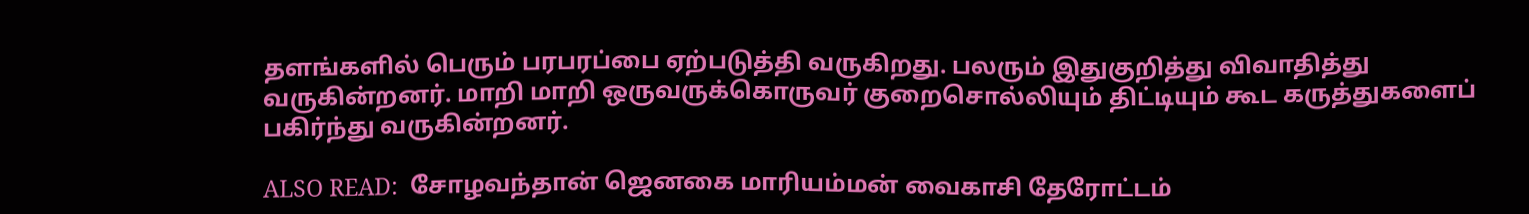தளங்களில் பெரும் பரபரப்பை ஏற்படுத்தி வருகிறது. பலரும் இதுகுறித்து விவாதித்து வருகின்றனர். மாறி மாறி ஒருவருக்கொருவர் குறைசொல்லியும் திட்டியும் கூட கருத்துகளைப் பகிர்ந்து வருகின்றனர்.

ALSO READ:  சோழவந்தான் ஜெனகை மாரியம்மன் வைகாசி தேரோட்டம்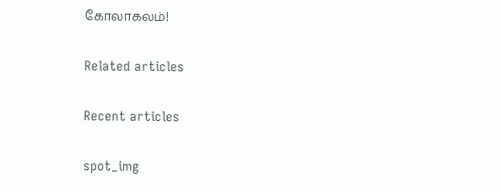கோலாகலம்!

Related articles

Recent articles

spot_img